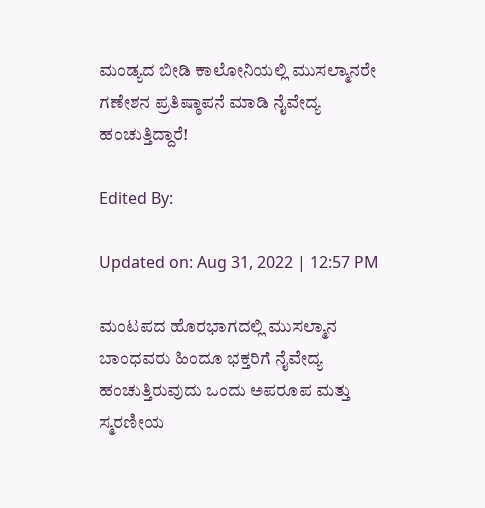ಮಂಡ್ಯದ ಬೀಡಿ ಕಾಲೋನಿಯಲ್ಲಿ ಮುಸಲ್ಮಾನರೇ ಗಣೇಶನ ಪ್ರತಿಷ್ಠಾಪನೆ ಮಾಡಿ ನೈವೇದ್ಯ ಹಂಚುತ್ತಿದ್ದಾರೆ!

Edited By:

Updated on: Aug 31, 2022 | 12:57 PM

ಮಂಟಪದ ಹೊರಭಾಗದಲ್ಲಿ ಮುಸಲ್ಮಾನ ಬಾಂಧವರು ಹಿಂದೂ ಭಕ್ತರಿಗೆ ನೈವೇದ್ಯ ಹಂಚುತ್ತಿರುವುದು ಒಂದು ಅಪರೂಪ ಮತ್ತು ಸ್ಮರಣೀಯ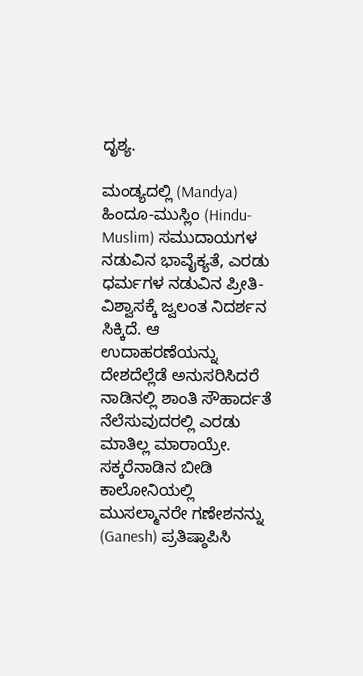ದೃಶ್ಯ.

ಮಂಡ್ಯದಲ್ಲಿ (Mandya) ಹಿಂದೂ-ಮುಸ್ಲಿಂ (Hindu-Muslim) ಸಮುದಾಯಗಳ ನಡುವಿನ ಭಾವೈಕ್ಯತೆ, ಎರಡು ಧರ್ಮಗಳ ನಡುವಿನ ಪ್ರೀತಿ-ವಿಶ್ವಾಸಕ್ಕೆ ಜ್ವಲಂತ ನಿದರ್ಶನ ಸಿಕ್ಕಿದೆ. ಆ ಉದಾಹರಣೆಯನ್ನು ದೇಶದೆಲ್ಲೆಡೆ ಅನುಸರಿಸಿದರೆ ನಾಡಿನಲ್ಲಿ ಶಾಂತಿ ಸೌಹಾರ್ದತೆ ನೆಲೆಸುವುದರಲ್ಲಿ ಎರಡು ಮಾತಿಲ್ಲ ಮಾರಾಯ್ರೇ. ಸಕ್ಕರೆನಾಡಿನ ಬೀಡಿ ಕಾಲೋನಿಯಲ್ಲಿ ಮುಸಲ್ಮಾನರೇ ಗಣೇಶನನ್ನು (Ganesh) ಪ್ರತಿಷ್ಠಾಪಿಸಿ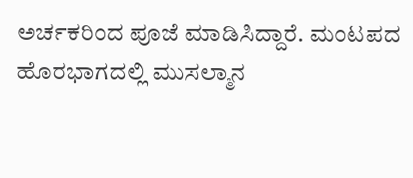ಅರ್ಚಕರಿಂದ ಪೂಜೆ ಮಾಡಿಸಿದ್ದಾರೆ. ಮಂಟಪದ ಹೊರಭಾಗದಲ್ಲಿ ಮುಸಲ್ಮಾನ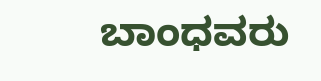ಬಾಂಧವರು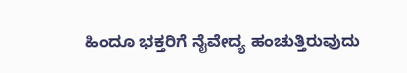ಹಿಂದೂ ಭಕ್ತರಿಗೆ ನೈವೇದ್ಯ ಹಂಚುತ್ತಿರುವುದು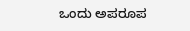ಒಂದು ಅಪರೂಪ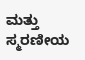ಮತ್ತು ಸ್ಮರಣೀಯ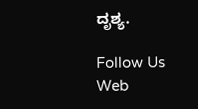ದೃಶ್ಯ.

Follow Us
Web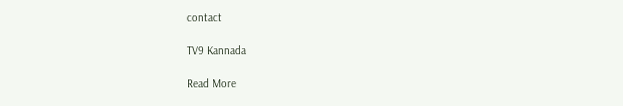contact

TV9 Kannada

Read More